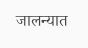जालन्यात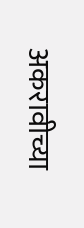अकरावीच्या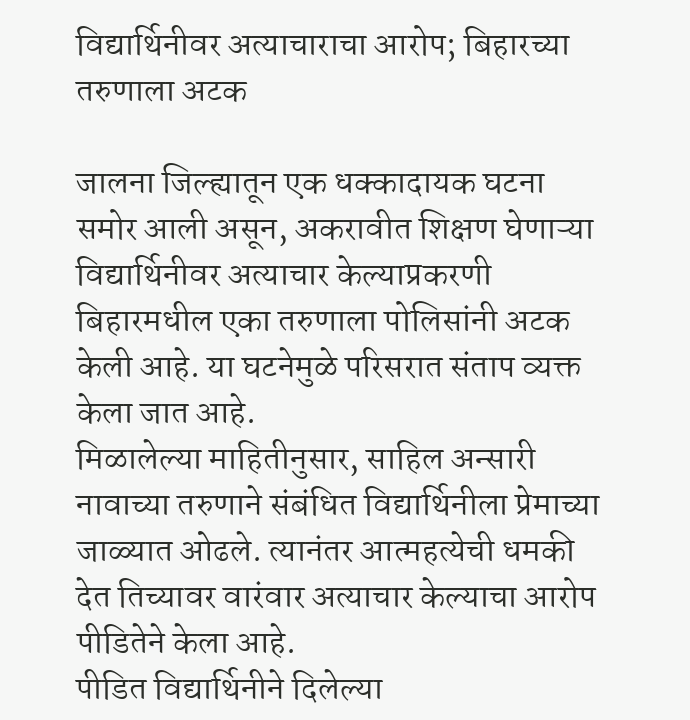विद्यार्थिनीवर अत्याचाराचा आरोप; बिहारच्या तरुणाला अटक

जालना जिल्ह्यातून एक धक्कादायक घटना समोर आली असून, अकरावीत शिक्षण घेणाऱ्या विद्यार्थिनीवर अत्याचार केल्याप्रकरणी बिहारमधील एका तरुणाला पोलिसांनी अटक केली आहे. या घटनेमुळे परिसरात संताप व्यक्त केला जात आहे.
मिळालेल्या माहितीनुसार, साहिल अन्सारी नावाच्या तरुणाने संबंधित विद्यार्थिनीला प्रेमाच्या जाळ्यात ओढले. त्यानंतर आत्महत्येची धमकी देत तिच्यावर वारंवार अत्याचार केल्याचा आरोप पीडितेने केला आहे.
पीडित विद्यार्थिनीने दिलेल्या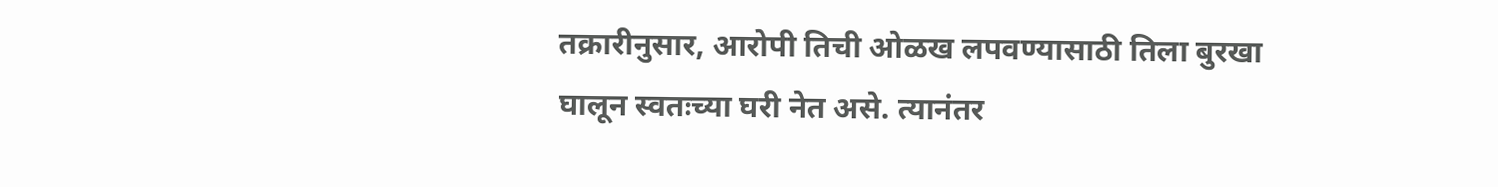तक्रारीनुसार, आरोपी तिची ओळख लपवण्यासाठी तिला बुरखा घालून स्वतःच्या घरी नेत असे. त्यानंतर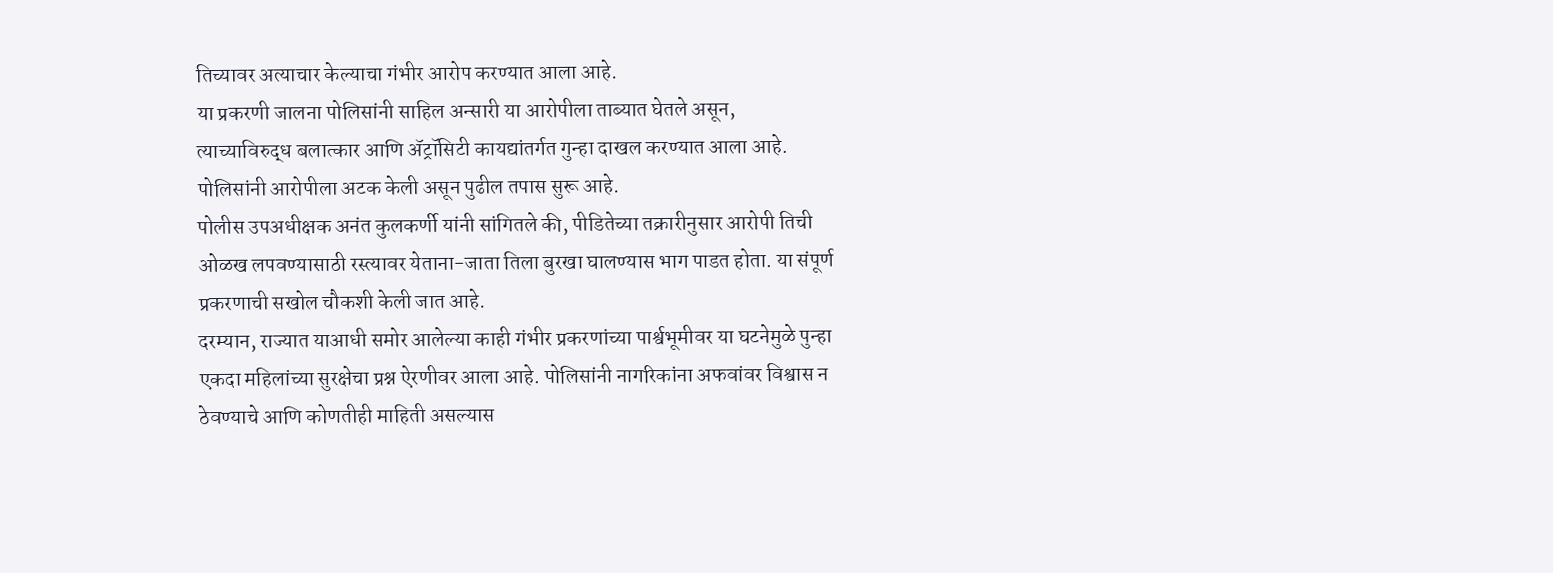तिच्यावर अत्याचार केल्याचा गंभीर आरोप करण्यात आला आहे.
या प्रकरणी जालना पोलिसांनी साहिल अन्सारी या आरोपीला ताब्यात घेतले असून, त्याच्याविरुद्ध बलात्कार आणि ॲट्रॉसिटी कायद्यांतर्गत गुन्हा दाखल करण्यात आला आहे. पोलिसांनी आरोपीला अटक केली असून पुढील तपास सुरू आहे.
पोलीस उपअधीक्षक अनंत कुलकर्णी यांनी सांगितले की, पीडितेच्या तक्रारीनुसार आरोपी तिची ओळख लपवण्यासाठी रस्त्यावर येताना-जाता तिला बुरखा घालण्यास भाग पाडत होता. या संपूर्ण प्रकरणाची सखोल चौकशी केली जात आहे.
दरम्यान, राज्यात याआधी समोर आलेल्या काही गंभीर प्रकरणांच्या पार्श्वभूमीवर या घटनेमुळे पुन्हा एकदा महिलांच्या सुरक्षेचा प्रश्न ऐरणीवर आला आहे. पोलिसांनी नागरिकांना अफवांवर विश्वास न ठेवण्याचे आणि कोणतीही माहिती असल्यास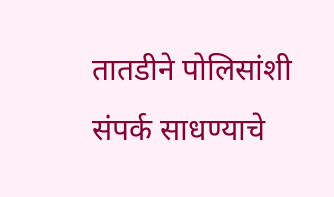तातडीने पोलिसांशी संपर्क साधण्याचे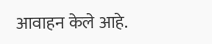आवाहन केले आहे.